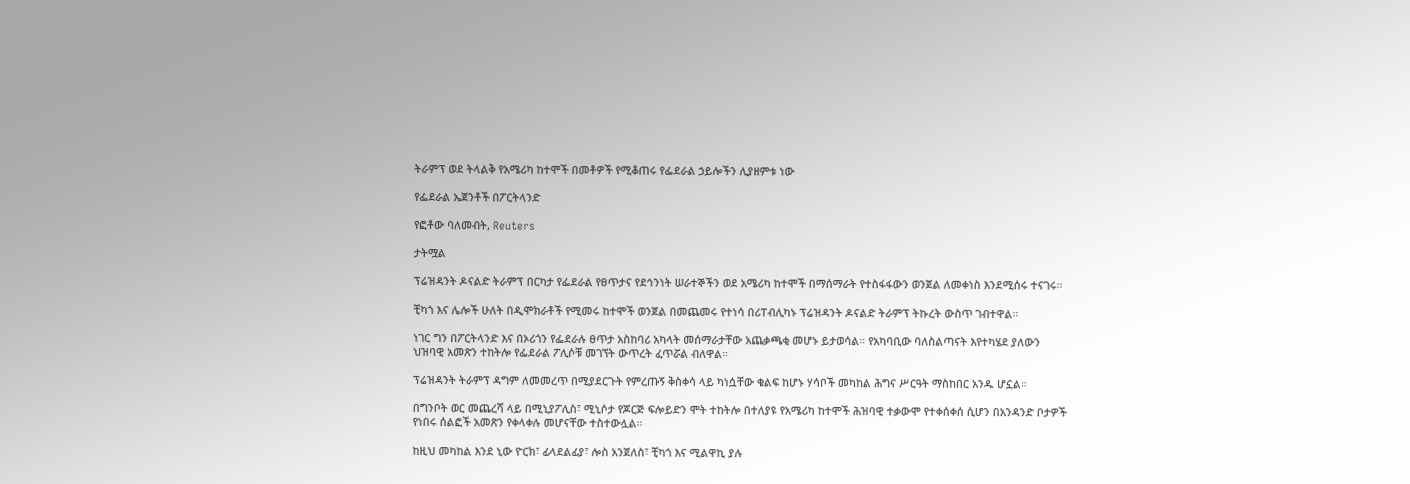ትራምፕ ወደ ትላልቅ የአሜሪካ ከተሞች በመቶዎች የሚቆጠሩ የፌደራል ኃይሎችን ሊያዘምቱ ነው

የፌደራል ኤጀንቶች በፖርትላንድ

የፎቶው ባለመብት, Reuters

ታትሟል

ፕሬዝዳንት ዶናልድ ትራምፕ በርካታ የፌደራል የፀጥታና የደኅንነት ሠራተኞችን ወደ አሜሪካ ከተሞች በማሰማራት የተስፋፋውን ወንጀል ለመቀነስ እንደሚሰሩ ተናገሩ።

ቺካጎ እና ሌሎች ሁለት በዲሞክራቶች የሚመሩ ከተሞች ወንጀል በመጨመሩ የተነሳ በሪፐብሊካኑ ፕሬዝዳንት ዶናልድ ትራምፕ ትኩረት ውስጥ ገብተዋል።

ነገር ግን በፖርትላንድ እና በኦሪጎን የፌደራሉ ፀጥታ አስከባሪ አካላት መሰማራታቸው አጨቃጫቂ መሆኑ ይታወሳል። የአካባቢው ባለስልጣናት እየተካሄደ ያለውን ህዝባዊ አመጽን ተከትሎ የፌደራል ፖሊሶቹ መገኘት ውጥረት ፈጥሯል ብለዋል።

ፕሬዝዳንት ትራምፕ ዳግም ለመመረጥ በሚያደርጉት የምረጡኝ ቅስቀሳ ላይ ካነሷቸው ቁልፍ ከሆኑ ሃሳቦች መካከል ሕግና ሥርዓት ማስከበር አንዱ ሆኗል።

በግንቦት ወር መጨረሻ ላይ በሚኒያፖሊስ፣ ሚኒሶታ የጆርጅ ፍሎይድን ሞት ተከትሎ በተለያዩ የአሜሪካ ከተሞች ሕዝባዊ ተቃውሞ የተቀሰቀሰ ሲሆን በአንዳንድ ቦታዎች የነበሩ ሰልፎች አመጽን የቀላቀሉ መሆናቸው ተስተውሏል።

ከዚህ መካከል እንደ ኒው ዮርክ፣ ፊላደልፊያ፣ ሎስ አንጀለስ፣ ቺካጎ እና ሚልዋኪ ያሉ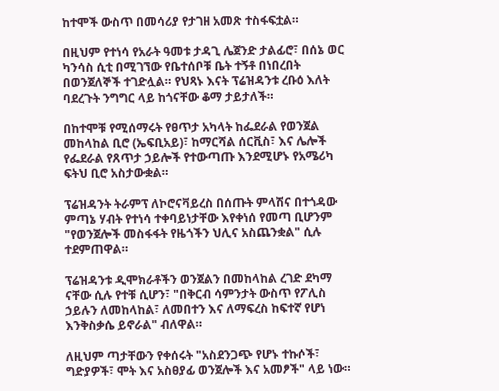ከተሞች ውስጥ በመሳሪያ የታገዘ አመጽ ተስፋፍቷል።

በዚህም የተነሳ የአራት ዓመቱ ታዳጊ ሌጀንድ ታልፊሮ፣ በሰኔ ወር ካንሳስ ሲቲ በሚገኘው የቤተሰቦቹ ቤት ተኝቶ በነበረበት በወንጀለኞች ተገድሏል። የህጻኑ እናት ፕሬዝዳንቱ ረቡዕ እለት ባደረጉት ንግግር ላይ ከጎናቸው ቆማ ታይታለች።

በከተሞቹ የሚሰማሩት የፀጥታ አካላት ከፌደራል የወንጀል መከላከል ቢሮ (ኤፍቢአይ)፣ ከማርሻል ሰርቪስ፣ እና ሌሎች የፌደራል የጸጥታ ኃይሎች የተውጣጡ እንደሚሆኑ የአሜሪካ ፍትህ ቢሮ አስታውቋል።

ፕሬዝዳንት ትራምፕ ለኮሮናቫይረስ በሰጡት ምላሽና በተጎዳው ምጣኔ ሃብት የተነሳ ተቀባይነታቸው እየቀነሰ የመጣ ቢሆንም "የወንጀሎች መስፋፋት የዜጎችን ህሊና አስጨንቋል" ሲሉ ተደምጠዋል።

ፕሬዝዳንቱ ዲሞክራቶችን ወንጀልን በመከላከል ረገድ ደካማ ናቸው ሲሉ የተቹ ሲሆን፣ "በቅርብ ሳምንታት ውስጥ የፖሊስ ኃይሉን ለመከላከል፣ ለመበተን እና ለማፍረስ ከፍተኛ የሆነ እንቅስቃሴ ይኖራል" ብለዋል።

ለዚህም ጣታቸውን የቀሰሩት "አስደንጋጭ የሆኑ ተኩሶች፣ ግድያዎች፣ ሞት እና አስፀያፊ ወንጀሎች እና አመፆች" ላይ ነው።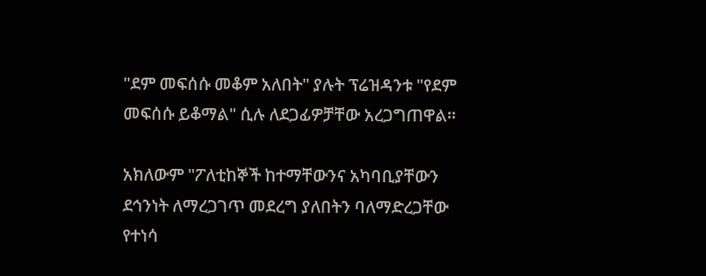"ደም መፍሰሱ መቆም አለበት" ያሉት ፕሬዝዳንቱ "የደም መፍሰሱ ይቆማል" ሲሉ ለደጋፊዎቻቸው አረጋግጠዋል።

አክለውም "ፖለቲከኞች ከተማቸውንና አካባቢያቸውን ደኅንነት ለማረጋገጥ መደረግ ያለበትን ባለማድረጋቸው የተነሳ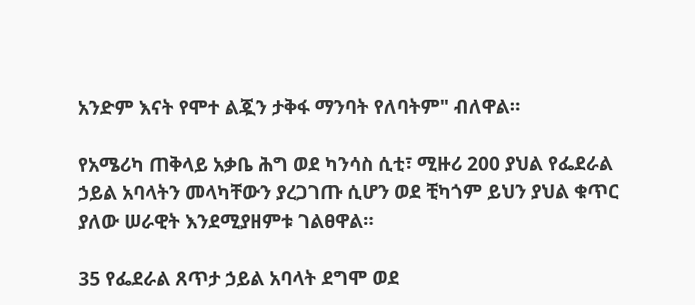አንድም እናት የሞተ ልጇን ታቅፋ ማንባት የለባትም" ብለዋል።

የአሜሪካ ጠቅላይ አቃቤ ሕግ ወደ ካንሳስ ሲቲ፣ ሚዙሪ 200 ያህል የፌደራል ኃይል አባላትን መላካቸውን ያረጋገጡ ሲሆን ወደ ቺካጎም ይህን ያህል ቁጥር ያለው ሠራዊት እንደሚያዘምቱ ገልፀዋል።

35 የፌደራል ጸጥታ ኃይል አባላት ደግሞ ወደ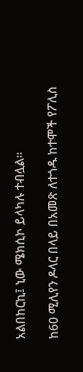አልበከርኪ፤ ኒው ሜክሲኮ ይላካሉ ተብሏል።

ከ60 ሚሊየን ዶላር በላይ በአመጽ ለተጎዱ ከተሞች የፖሊስ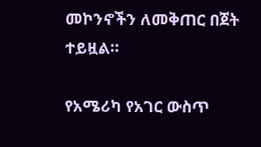መኮንኖችን ለመቅጠር በጀት ተይዟል።

የአሜሪካ የአገር ውስጥ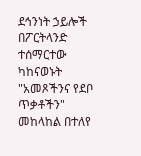ደኅንነት ኃይሎች በፖርትላንድ ተሰማርተው ካከናወኑት "አመጾችንና የደቦ ጥቃቶችን" መከላከል በተለየ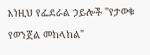እነዚህ የፌደራል ኃይሎች "የታወቁ የወንጀል መከላከል"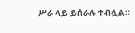ሥራ ላይ ይሰራሉ ተብሏል።